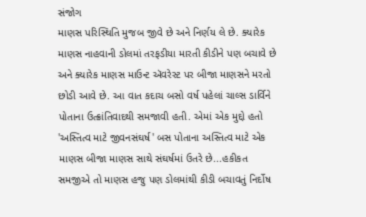સંજોગ
માણસ પરિસ્થિતિ મુજબ જીવે છે અને નિર્ણય લે છે. ક્યારેક માણસ નાહવાની ડોલમાં તરફડીયા મારતી કીડીને પણ બચાવે છે અને ક્યારેક માણસ માઉન્ટ ઍવરેસ્ટ પર બીજા માણસને મરતો છોડી આવે છે. આ વાત કદાચ બસો વર્ષ પહેલાં ચાલ્સ ડાર્વિને પોતાના ઉત્ક્રાંતિવાદથી સમજાવી હતી. એમાં એક મુદ્દો હતો 'અસ્તિત્વ માટે જીવનસંઘર્ષ' બસ પોતાના અસ્તિત્વ માટે એક માણસ બીજા માણસ સાથે સંઘર્ષમાં ઉતરે છે...હકીકત સમજીએ તો માણસ હજુ પણ ડોલમાંથી કીડી બચાવતું નિર્દોષ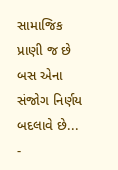સામાજિક પ્રાણી જ છે બસ એના સંજોગ નિર્ણય બદલાવે છે...
-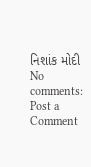નિશાંક મોદી
No comments:
Post a Comment